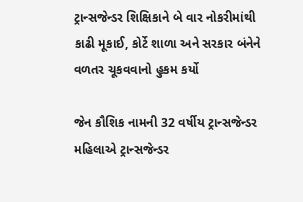ટ્રાન્સજેન્ડર શિક્ષિકાને બે વાર નોકરીમાંથી કાઢી મૂકાઈ, કોર્ટે શાળા અને સરકાર બંનેને વળતર ચૂકવવાનો હુકમ કર્યો

જેન કૌશિક નામની 32 વર્ષીય ટ્રાન્સજેન્ડર મહિલાએ ટ્રાન્સજેન્ડર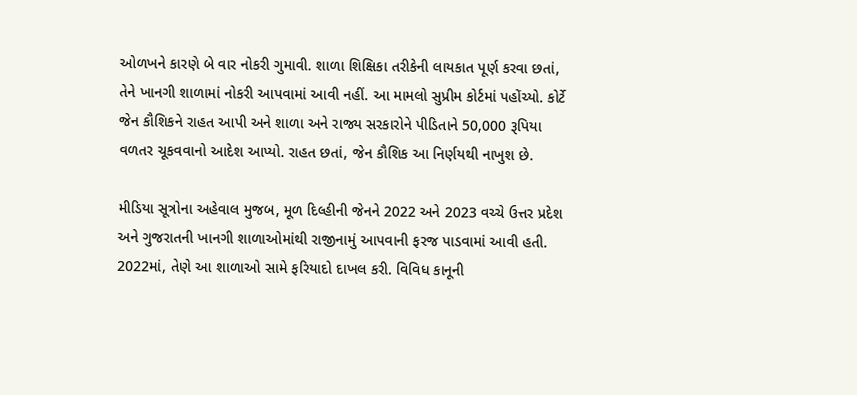ઓળખને કારણે બે વાર નોકરી ગુમાવી. શાળા શિક્ષિકા તરીકેની લાયકાત પૂર્ણ કરવા છતાં, તેને ખાનગી શાળામાં નોકરી આપવામાં આવી નહીં. આ મામલો સુપ્રીમ કોર્ટમાં પહોંચ્યો. કોર્ટે જેન કૌશિકને રાહત આપી અને શાળા અને રાજ્ય સરકારોને પીડિતાને 50,000 રૂપિયા વળતર ચૂકવવાનો આદેશ આપ્યો. રાહત છતાં, જેન કૌશિક આ નિર્ણયથી નાખુશ છે.

મીડિયા સૂત્રોના અહેવાલ મુજબ, મૂળ દિલ્હીની જેનને 2022 અને 2023 વચ્ચે ઉત્તર પ્રદેશ અને ગુજરાતની ખાનગી શાળાઓમાંથી રાજીનામું આપવાની ફરજ પાડવામાં આવી હતી. 2022માં, તેણે આ શાળાઓ સામે ફરિયાદો દાખલ કરી. વિવિધ કાનૂની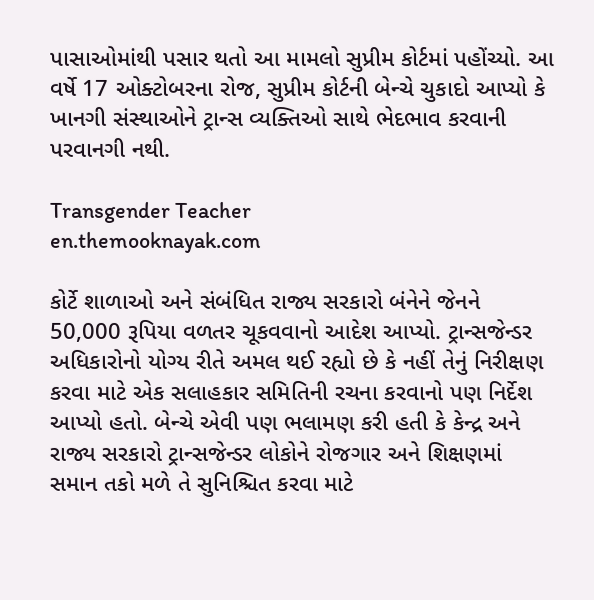પાસાઓમાંથી પસાર થતો આ મામલો સુપ્રીમ કોર્ટમાં પહોંચ્યો. આ વર્ષે 17 ઓક્ટોબરના રોજ, સુપ્રીમ કોર્ટની બેન્ચે ચુકાદો આપ્યો કે ખાનગી સંસ્થાઓને ટ્રાન્સ વ્યક્તિઓ સાથે ભેદભાવ કરવાની પરવાનગી નથી.

Transgender Teacher
en.themooknayak.com

કોર્ટે શાળાઓ અને સંબંધિત રાજ્ય સરકારો બંનેને જેનને 50,000 રૂપિયા વળતર ચૂકવવાનો આદેશ આપ્યો. ટ્રાન્સજેન્ડર અધિકારોનો યોગ્ય રીતે અમલ થઈ રહ્યો છે કે નહીં તેનું નિરીક્ષણ કરવા માટે એક સલાહકાર સમિતિની રચના કરવાનો પણ નિર્દેશ આપ્યો હતો. બેન્ચે એવી પણ ભલામણ કરી હતી કે કેન્દ્ર અને રાજ્ય સરકારો ટ્રાન્સજેન્ડર લોકોને રોજગાર અને શિક્ષણમાં સમાન તકો મળે તે સુનિશ્ચિત કરવા માટે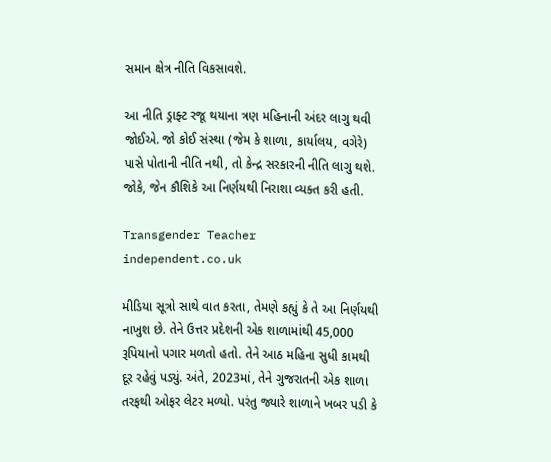સમાન ક્ષેત્ર નીતિ વિકસાવશે.

આ નીતિ ડ્રાફ્ટ રજૂ થયાના ત્રણ મહિનાની અંદર લાગુ થવી જોઈએ. જો કોઈ સંસ્થા (જેમ કે શાળા, કાર્યાલય, વગેરે) પાસે પોતાની નીતિ નથી, તો કેન્દ્ર સરકારની નીતિ લાગુ થશે. જોકે, જેન કૌશિકે આ નિર્ણયથી નિરાશા વ્યક્ત કરી હતી.

Transgender Teacher
independent.co.uk

મીડિયા સૂત્રો સાથે વાત કરતા, તેમણે કહ્યું કે તે આ નિર્ણયથી નાખુશ છે. તેને ઉત્તર પ્રદેશની એક શાળામાંથી 45,000 રૂપિયાનો પગાર મળતો હતો. તેને આઠ મહિના સુધી કામથી દૂર રહેવું પડ્યું. અંતે, 2023માં, તેને ગુજરાતની એક શાળા તરફથી ઓફર લેટર મળ્યો. પરંતુ જ્યારે શાળાને ખબર પડી કે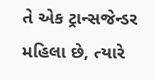તે એક ટ્રાન્સજેન્ડર મહિલા છે, ત્યારે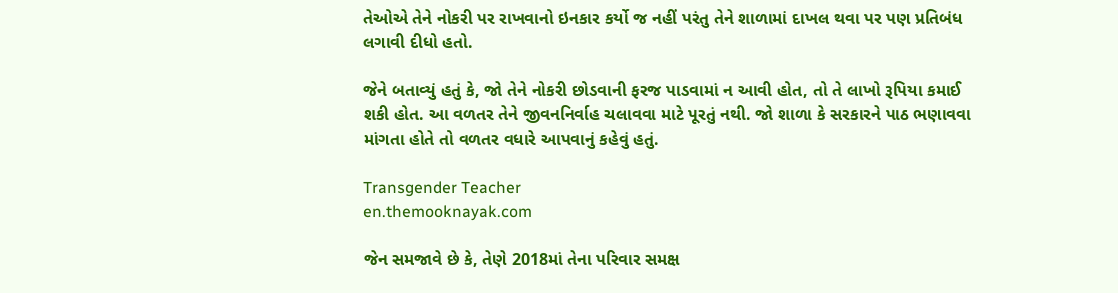તેઓએ તેને નોકરી પર રાખવાનો ઇનકાર કર્યો જ નહીં પરંતુ તેને શાળામાં દાખલ થવા પર પણ પ્રતિબંધ લગાવી દીધો હતો.

જેને બતાવ્યું હતું કે, જો તેને નોકરી છોડવાની ફરજ પાડવામાં ન આવી હોત, તો તે લાખો રૂપિયા કમાઈ શકી હોત. આ વળતર તેને જીવનનિર્વાહ ચલાવવા માટે પૂરતું નથી. જો શાળા કે સરકારને પાઠ ભણાવવા માંગતા હોતે તો વળતર વધારે આપવાનું કહેવું હતું.

Transgender Teacher
en.themooknayak.com

જેન સમજાવે છે કે, તેણે 2018માં તેના પરિવાર સમક્ષ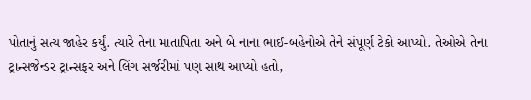પોતાનું સત્ય જાહેર કર્યું. ત્યારે તેના માતાપિતા અને બે નાના ભાઈ-બહેનોએ તેને સંપૂર્ણ ટેકો આપ્યો. તેઓએ તેના ટ્રાન્સજેન્ડર ટ્રાન્સફર અને લિંગ સર્જરીમાં પણ સાથ આપ્યો હતો,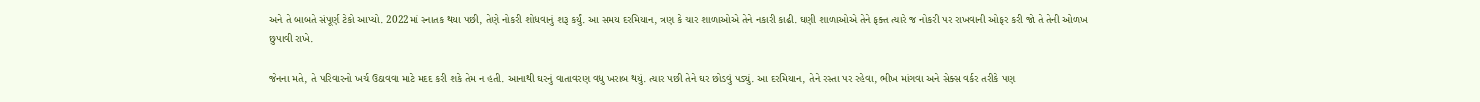અને તે બાબતે સંપૂર્ણ ટેકો આપ્યો. 2022માં સ્નાતક થયા પછી, તેણે નોકરી શોધવાનું શરૂ કર્યું. આ સમય દરમિયાન, ત્રણ કે ચાર શાળાઓએ તેને નકારી કાઢી. ઘણી શાળાઓએ તેને ફક્ત ત્યારે જ નોકરી પર રાખવાની ઓફર કરી જો તે તેની ઓળખ છુપાવી રાખે.

જેનના મતે, તે પરિવારનો ખર્ચ ઉઠાવવા માટે મદદ કરી શકે તેમ ન હતી. આનાથી ઘરનું વાતાવરણ વધુ ખરાબ થયું. ત્યાર પછી તેને ઘર છોડવું પડ્યું. આ દરમિયાન, તેને રસ્તા પર રહેવા, ભીખ માંગવા અને સેક્સ વર્કર તરીકે પણ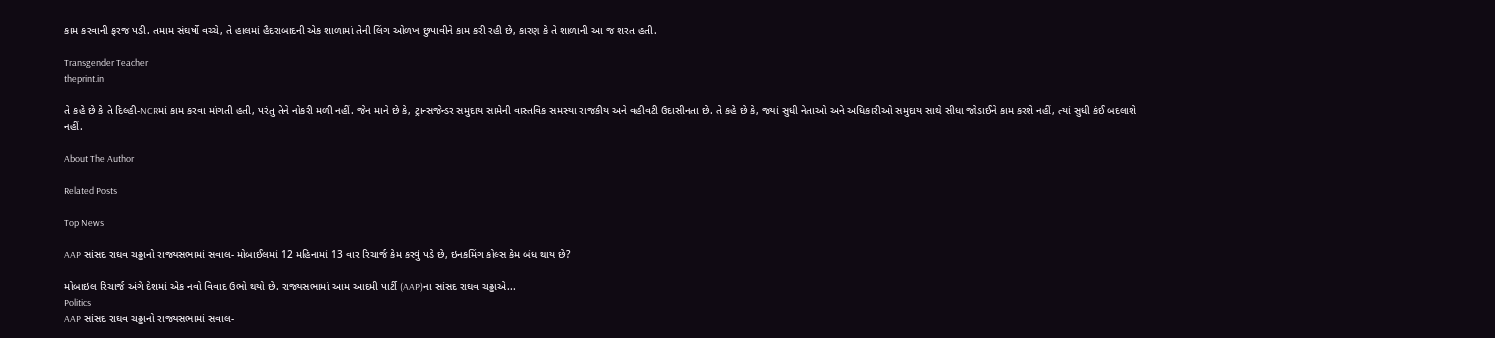કામ કરવાની ફરજ પડી. તમામ સંઘર્ષો વચ્ચે, તે હાલમાં હૈદરાબાદની એક શાળામાં તેની લિંગ ઓળખ છુપાવીને કામ કરી રહી છે, કારણ કે તે શાળાની આ જ શરત હતી.

Transgender Teacher
theprint.in

તે કહે છે કે તે દિલ્હી-NCRમાં કામ કરવા માંગતી હતી, પરંતુ તેને નોકરી મળી નહીં. જેન માને છે કે, ટ્રાન્સજેન્ડર સમુદાય સામેની વાસ્તવિક સમસ્યા રાજકીય અને વહીવટી ઉદાસીનતા છે. તે કહે છે કે, જ્યાં સુધી નેતાઓ અને અધિકારીઓ સમુદાય સાથે સીધા જોડાઈને કામ કરશે નહીં, ત્યાં સુધી કંઈ બદલાશે નહીં.

About The Author

Related Posts

Top News

AAP સાંસદ રાઘવ ચઢ્ઢાનો રાજ્યસભામાં સવાલ- મોબાઈલમાં 12 મહિનામાં 13 વાર રિચાર્જ કેમ કરવું પડે છે, ઇનકમિંગ કોલ્સ કેમ બંધ થાય છે?

મોબાઇલ રિચાર્જ અંગે દેશમાં એક નવો વિવાદ ઉભો થયો છે. રાજ્યસભામાં આમ આદમી પાર્ટી (AAP)ના સાંસદ રાઘવ ચઢ્ઢાએ...
Politics
AAP સાંસદ રાઘવ ચઢ્ઢાનો રાજ્યસભામાં સવાલ-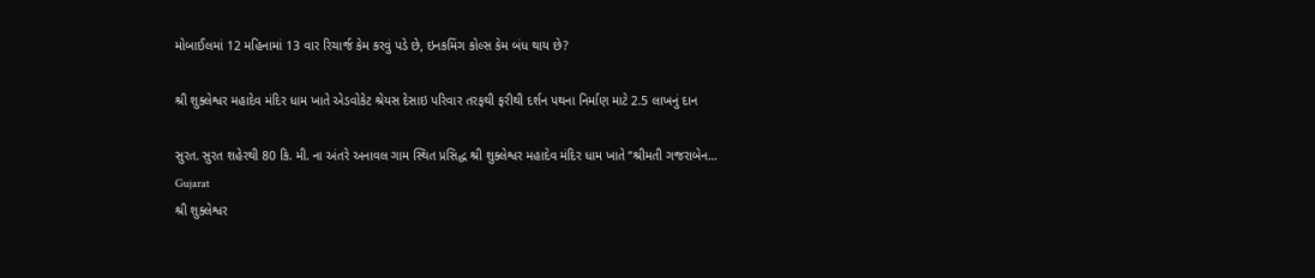મોબાઈલમાં 12 મહિનામાં 13 વાર રિચાર્જ કેમ કરવું પડે છે, ઇનકમિંગ કોલ્સ કેમ બંધ થાય છે?

શ્રી શુક્લેશ્વર મહાદેવ મંદિર ધામ ખાતે એડવોકેટ શ્રેયસ દેસાઇ પરિવાર તરફથી ફરીથી દર્શન પથના નિર્માણ માટે 2.5 લાખનું દાન

સુરત. સુરત શહેરથી 80 કિ. મી. ના અંતરે અનાવલ ગામ સ્થિત પ્રસિદ્ધ શ્રી શુક્લેશ્વર મહાદેવ મંદિર ધામ ખાતે “શ્રીમતી ગજરાબેન...
Gujarat
શ્રી શુક્લેશ્વર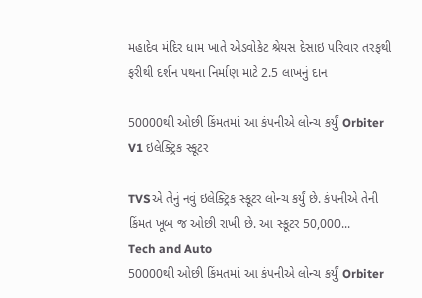મહાદેવ મંદિર ધામ ખાતે એડવોકેટ શ્રેયસ દેસાઇ પરિવાર તરફથી ફરીથી દર્શન પથના નિર્માણ માટે 2.5 લાખનું દાન

50000થી ઓછી કિંમતમાં આ કંપનીએ લોન્ચ કર્યું Orbiter V1 ઇલેક્ટ્રિક સ્કૂટર

TVSએ તેનું નવું ઇલેક્ટ્રિક સ્કૂટર લોન્ચ કર્યું છે. કંપનીએ તેની કિંમત ખૂબ જ ઓછી રાખી છે. આ સ્કૂટર 50,000...
Tech and Auto
50000થી ઓછી કિંમતમાં આ કંપનીએ લોન્ચ કર્યું Orbiter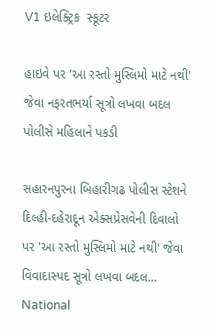V1 ઇલેક્ટ્રિક  સ્કૂટર

હાઇવે પર 'આ રસ્તો મુસ્લિમો માટે નથી' જેવા નફરતભર્યા સૂત્રો લખવા બદલ પોલીસે મહિલાને પકડી

સહારનપુરના બિહારીગઢ પોલીસ સ્ટેશને દિલ્હી-દહેરાદૂન એક્સપ્રેસવેની દિવાલો પર 'આ રસ્તો મુસ્લિમો માટે નથી' જેવા વિવાદાસ્પદ સૂત્રો લખવા બદલ...
National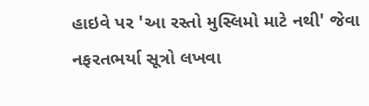હાઇવે પર 'આ રસ્તો મુસ્લિમો માટે નથી' જેવા નફરતભર્યા સૂત્રો લખવા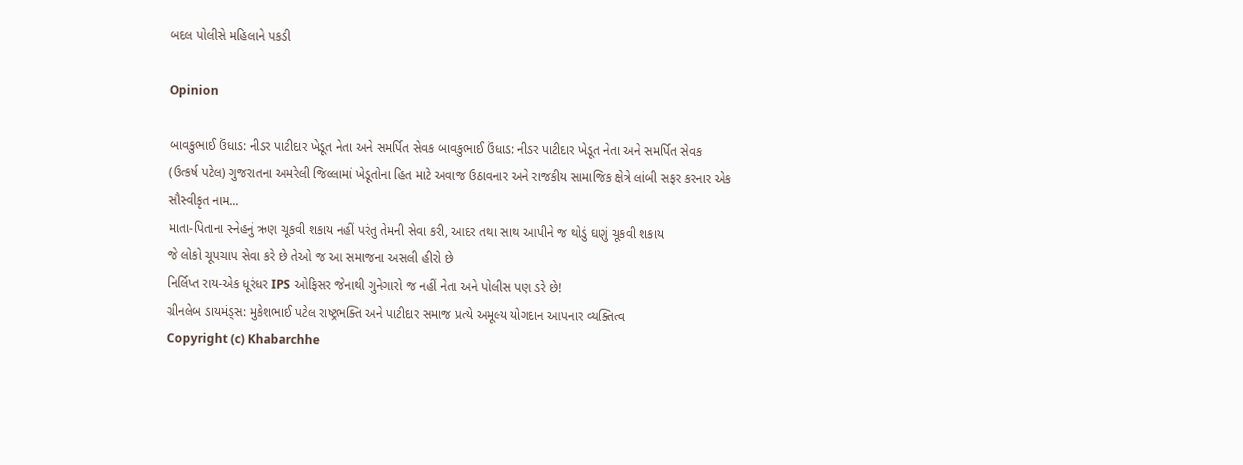બદલ પોલીસે મહિલાને પકડી

Opinion

બાવકુભાઈ ઉંધાડ: નીડર પાટીદાર ખેડૂત નેતા અને સમર્પિત સેવક બાવકુભાઈ ઉંધાડ: નીડર પાટીદાર ખેડૂત નેતા અને સમર્પિત સેવક
(ઉત્કર્ષ પટેલ) ગુજરાતના અમરેલી જિલ્લામાં ખેડૂતોના હિત માટે અવાજ ઉઠાવનાર અને રાજકીય સામાજિક ક્ષેત્રે લાંબી સફર કરનાર એક સૌસ્વીકૃત નામ...
માતા-પિતાના સ્નેહનું ઋણ ચૂકવી શકાય નહીં પરંતુ તેમની સેવા કરી, આદર તથા સાથ આપીને જ થોડું ઘણું ચૂકવી શકાય
જે લોકો ચૂપચાપ સેવા કરે છે તેઓ જ આ સમાજના અસલી હીરો છે
નિર્લિપ્ત રાય-એક ધૂરંધર IPS ઓફિસર જેનાથી ગુનેગારો જ નહીં નેતા અને પોલીસ પણ ડરે છે!
ગ્રીનલેબ ડાયમંડ્સ: મુકેશભાઈ પટેલ રાષ્ટ્રભક્તિ અને પાટીદાર સમાજ પ્રત્યે અમૂલ્ય યોગદાન આપનાર વ્યક્તિત્વ
Copyright (c) Khabarchhe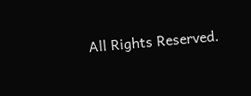All Rights Reserved.